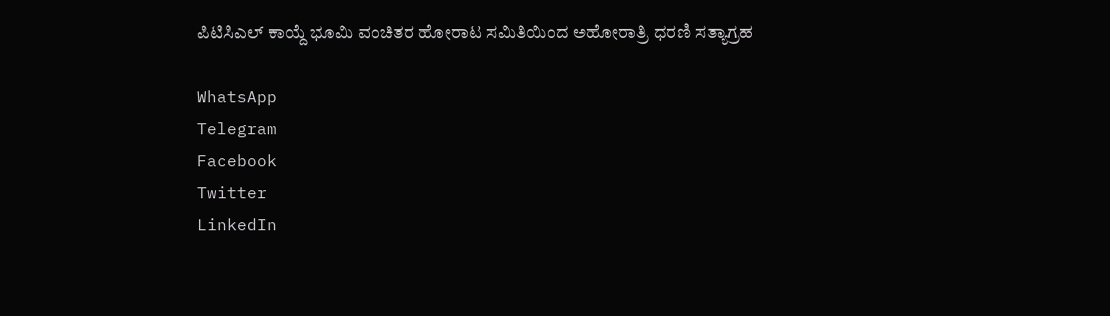ಪಿಟಿಸಿಎಲ್ ಕಾಯ್ದೆ ಭೂಮಿ ವಂಚಿತರ ಹೋರಾಟ ಸಮಿತಿಯಿಂದ ಅಹೋರಾತ್ರಿ ಧರಣಿ ಸತ್ಯಾಗ್ರಹ

WhatsApp
Telegram
Facebook
Twitter
LinkedIn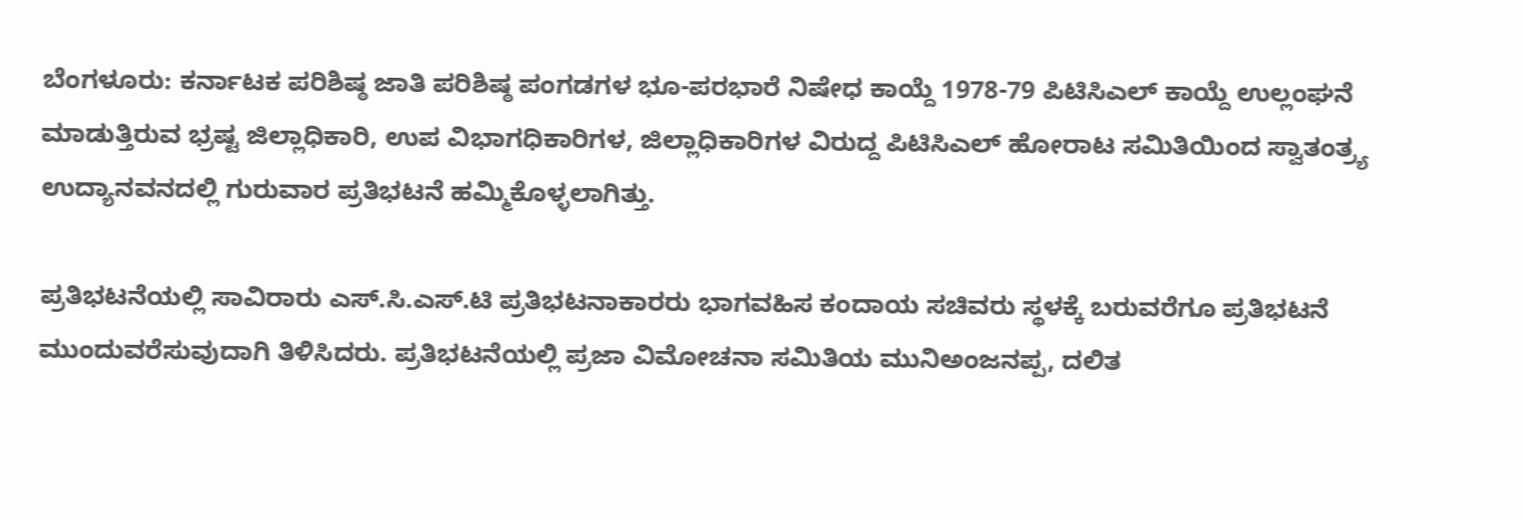ಬೆಂಗಳೂರು: ಕರ್ನಾಟಕ ಪರಿಶಿಷ್ಠ ಜಾತಿ ಪರಿಶಿಷ್ಠ ಪಂಗಡಗಳ ಭೂ-ಪರಭಾರೆ ನಿಷೇಧ ಕಾಯ್ದೆ 1978-79 ಪಿಟಿಸಿಎಲ್ ಕಾಯ್ದೆ ಉಲ್ಲಂಘನೆ ಮಾಡುತ್ತಿರುವ ಭ್ರಷ್ಟ ಜಿಲ್ಲಾಧಿಕಾರಿ, ಉಪ ವಿಭಾಗಧಿಕಾರಿಗಳ, ಜಿಲ್ಲಾಧಿಕಾರಿಗಳ ವಿರುದ್ದ ಪಿಟಿಸಿಎಲ್ ಹೋರಾಟ ಸಮಿತಿಯಿಂದ ಸ್ವಾತಂತ್ರ್ಯ ಉದ್ಯಾನವನದಲ್ಲಿ ಗುರುವಾರ ಪ್ರತಿಭಟನೆ ಹಮ್ಮಿಕೊಳ್ಳಲಾಗಿತ್ತು.

ಪ್ರತಿಭಟನೆಯಲ್ಲಿ ಸಾವಿರಾರು ಎಸ್.ಸಿ.ಎಸ್.ಟಿ ಪ್ರತಿಭಟನಾಕಾರರು ಭಾಗವಹಿಸ ಕಂದಾಯ ಸಚಿವರು ಸ್ಥಳಕ್ಕೆ ಬರುವರೆಗೂ ಪ್ರತಿಭಟನೆ ಮುಂದುವರೆಸುವುದಾಗಿ ತಿಳಿಸಿದರು. ಪ್ರತಿಭಟನೆಯಲ್ಲಿ ಪ್ರಜಾ ವಿಮೋಚನಾ ಸಮಿತಿಯ ಮುನಿಅಂಜನಪ್ಪ, ದಲಿತ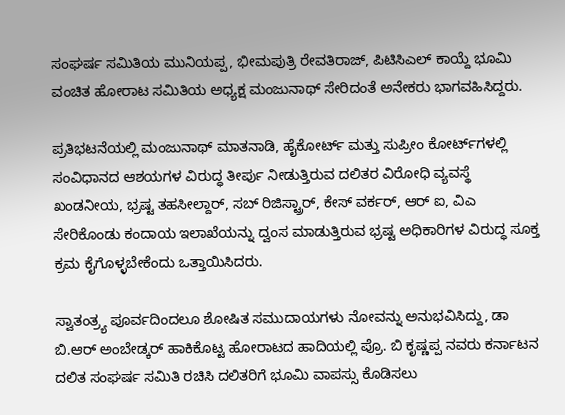ಸಂಘರ್ಷ ಸಮಿತಿಯ ಮುನಿಯಪ್ಪ, ಭೀಮಪುತ್ರಿ ರೇವತಿರಾಜ್, ಪಿಟಿಸಿಎಲ್ ಕಾಯ್ದೆ ಭೂಮಿ ವಂಚಿತ ಹೋರಾಟ ಸಮಿತಿಯ ಅಧ್ಯಕ್ಷ ಮಂಜುನಾಥ್ ಸೇರಿದಂತೆ ಅನೇಕರು ಭಾಗವಹಿಸಿದ್ದರು.

ಪ್ರತಿಭಟನೆಯಲ್ಲಿ ಮಂಜುನಾಥ್ ಮಾತನಾಡಿ, ಹೈಕೋರ್ಟ್‌ ಮತ್ತು ಸುಪ್ರೀಂ ಕೋರ್ಟ್‌ಗಳಲ್ಲಿ ಸಂವಿಧಾನದ ಆಶಯಗಳ ವಿರುದ್ಧ ತೀರ್ಪು ನೀಡುತ್ತಿರುವ ದಲಿತರ ವಿರೋಧಿ ವ್ಯವಸ್ಥೆ ಖಂಡನೀಯ, ಭ್ರಷ್ಟ ತಹಸೀಲ್ದಾರ್‌, ಸಬ್‌ ರಿಜಿಸ್ಟ್ರಾರ್‌, ಕೇಸ್‌ ವರ್ಕರ್, ಆರ್ ಐ, ವಿಎ ಸೇರಿಕೊಂಡು ಕಂದಾಯ ಇಲಾಖೆಯನ್ನು ದ್ವಂಸ ಮಾಡುತ್ತಿರುವ ಭ್ರಷ್ಟ ಅಧಿಕಾರಿಗಳ ವಿರುದ್ಧ ಸೂಕ್ತ ಕ್ರಮ ಕೈಗೊಳ್ಳಬೇಕೆಂದು ಒತ್ತಾಯಿಸಿದರು.

ಸ್ವಾತಂತ್ರ್ಯ ಪೂರ್ವದಿಂದಲೂ ಶೋಷಿತ ಸಮುದಾಯಗಳು ನೋವನ್ನು ಅನುಭವಿಸಿದ್ದು, ಡಾ ಬಿ.ಆರ್ ಅಂಬೇಡ್ಕರ್ ಹಾಕಿಕೊಟ್ಟ ಹೋರಾಟದ ಹಾದಿಯಲ್ಲಿ ಪ್ರೊ. ಬಿ ಕೃಷ್ಣಪ್ಪ ನವರು ಕರ್ನಾಟನ ದಲಿತ ಸಂಘರ್ಷ ಸಮಿತಿ ರಚಿಸಿ ದಲಿತರಿಗೆ ಭೂಮಿ ವಾಪಸ್ಸು ಕೊಡಿಸಲು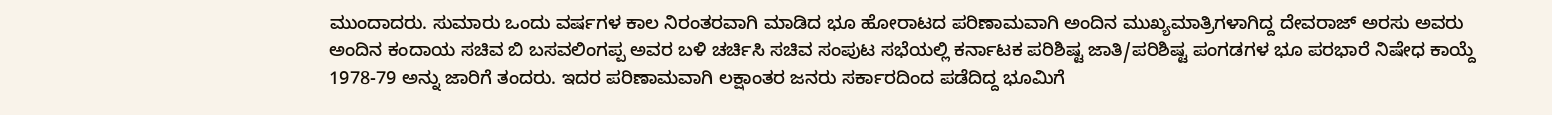ಮುಂದಾದರು. ಸುಮಾರು ಒಂದು ವರ್ಷಗಳ ಕಾಲ ನಿರಂತರವಾಗಿ ಮಾಡಿದ ಭೂ ಹೋರಾಟದ ಪರಿಣಾಮವಾಗಿ ಅಂದಿನ ಮುಖ್ಯಮಾತ್ರಿಗಳಾಗಿದ್ದ ದೇವರಾಜ್ ಅರಸು ಅವರು ಅಂದಿನ ಕಂದಾಯ ಸಚಿವ ಬಿ ಬಸವಲಿಂಗಪ್ಪ ಅವರ ಬಳಿ ಚರ್ಚಿಸಿ ಸಚಿವ ಸಂಪುಟ ಸಭೆಯಲ್ಲಿ ಕರ್ನಾಟಕ ಪರಿಶಿಷ್ಟ ಜಾತಿ/ಪರಿಶಿಷ್ಟ ಪಂಗಡಗಳ ಭೂ ಪರಭಾರೆ ನಿಷೇಧ ಕಾಯ್ದೆ 1978-79 ಅನ್ನು ಜಾರಿಗೆ ತಂದರು. ಇದರ ಪರಿಣಾಮವಾಗಿ ಲಕ್ಷಾಂತರ ಜನರು ಸರ್ಕಾರದಿಂದ ಪಡೆದಿದ್ದ ಭೂಮಿಗೆ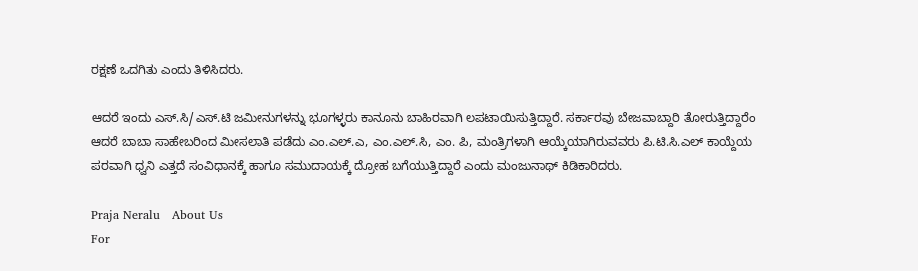ರಕ್ಷಣೆ ಒದಗಿತು ಎಂದು ತಿಳಿಸಿದರು.

ಆದರೆ ಇಂದು ಎಸ್.ಸಿ/ಎಸ್.ಟಿ ಜಮೀನುಗಳನ್ನು ಭೂಗಳ್ಳರು ಕಾನೂನು ಬಾಹಿರವಾಗಿ ಲಪಟಾಯಿಸುತ್ತಿದ್ದಾರೆ. ಸರ್ಕಾರವು ಬೇಜವಾಬ್ದಾರಿ ತೋರುತ್ತಿದ್ದಾರೆಂ ಆದರೆ ಬಾಬಾ ಸಾಹೇಬರಿಂದ ಮೀಸಲಾತಿ ಪಡೆದು ಎಂ.ಎಲ್.ಎ, ಎಂ.ಎಲ್.ಸಿ, ಎಂ. ಪಿ, ಮಂತ್ರಿಗಳಾಗಿ ಆಯ್ಕೆಯಾಗಿರುವವರು ಪಿ.ಟಿ.ಸಿ.ಎಲ್ ಕಾಯ್ದೆಯ ಪರವಾಗಿ ಧ್ವನಿ ಎತ್ತದೆ ಸಂವಿಧಾನಕ್ಕೆ ಹಾಗೂ ಸಮುದಾಯಕ್ಕೆ ದ್ರೋಹ ಬಗೆಯುತ್ತಿದ್ದಾರೆ ಎಂದು ಮಂಜುನಾಥ್ ಕಿಡಿಕಾರಿದರು.

Praja Neralu   About Us
For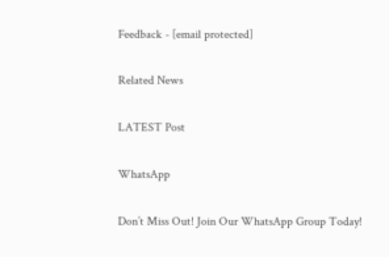Feedback - [email protected]

Related News

LATEST Post

WhatsApp

Don’t Miss Out! Join Our WhatsApp Group Today!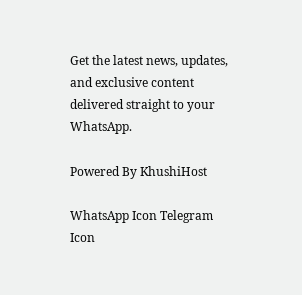Get the latest news, updates, and exclusive content delivered straight to your WhatsApp.

Powered By KhushiHost

WhatsApp Icon Telegram Icon